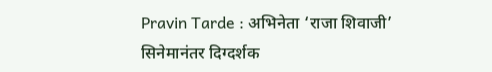Pravin Tarde : अभिनेता ‘राजा शिवाजी’ सिनेमानंतर दिग्दर्शक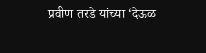प्रवीण तरडे यांच्या ‘देऊळ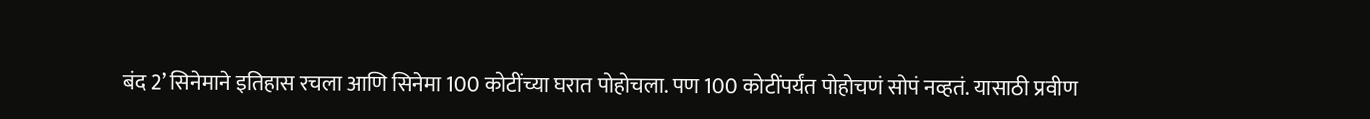बंद 2’ सिनेमाने इतिहास रचला आणि सिनेमा 100 कोटींच्या घरात पोहोचला. पण 100 कोटींपर्यंत पोहोचणं सोपं नव्हतं. यासाठी प्रवीण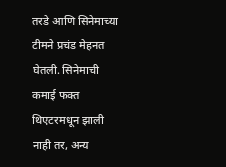तरडे आणि सिनेमाच्या टीमने प्रचंड मेहनत घेतली. सिनेमाची कमाई फक्त थिएटरमधून झाली नाही तर, अन्य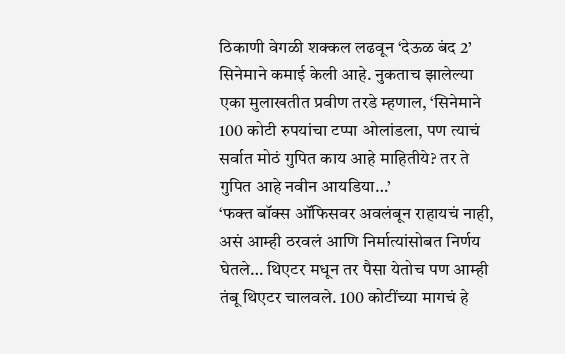ठिकाणी वेगळी शक्कल लढवून ‘देऊळ बंद 2’ सिनेमाने कमाई केली आहे. नुकताच झालेल्या एका मुलाखतीत प्रवीण तरडे म्हणाल, ‘सिनेमाने 100 कोटी रुपयांचा टप्पा ओलांडला, पण त्याचं सर्वात मोठं गुपित काय आहे माहितीये? तर ते गुपित आहे नवीन आयडिया…’
‘फक्त बॉक्स ऑफिसवर अवलंबून राहायचं नाही, असं आम्ही ठरवलं आणि निर्मात्यांसोबत निर्णय घेतले… थिएटर मधून तर पैसा येतोच पण आम्ही तंबू थिएटर चालवले. 100 कोटींच्या मागचं हे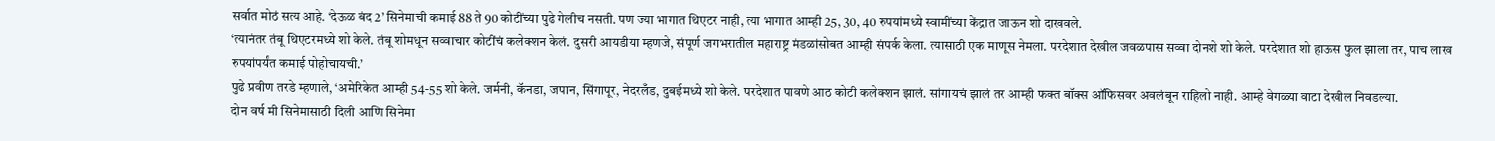सर्वात मोठं सत्य आहे. ‘देऊळ बंद 2’ सिनेमाची कमाई 88 ते 90 कोटींच्या पुढे गेलीच नसती. पण ज्या भागात थिएटर नाही, त्या भागात आम्ही 25, 30, 40 रुपयांमध्ये स्वामींच्या केंद्रात जाऊन शो दाखवले.
‘त्यानंतर तंबू थिएटरमध्ये शो केले. तंबू शोमधून सव्वाचार कोटींचं कलेक्शन केलं. दुसरी आयडीया म्हणजे, संपूर्ण जगभरातील महाराष्ट्र मंडळांसोबत आम्ही संपर्क केला. त्यासाठी एक माणूस नेमला. परदेशात देखील जवळपास सव्वा दोनशे शो केले. परदेशात शो हाऊस फुल झाला तर, पाच लाख रुपयांपर्यंत कमाई पोहोचायची.’
पुढे प्रवीण तरडे म्हणाले, ‘अमेरिकेत आम्ही 54-55 शो केले. जर्मनी, कॅनडा, जपान, सिंगापूर, नेदरलँड, दुबईमध्ये शो केले. परदेशात पावणे आठ कोटी कलेक्शन झालं. सांगायचं झालं तर आम्ही फक्त बॉक्स ऑफिसवर अवलंबून राहिलो नाही. आम्हे वेगळ्या वाटा देखील निवडल्या.
दोन वर्ष मी सिनेमासाठी दिली आणि सिनेमा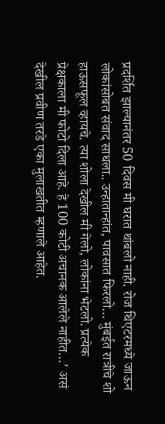प्रदर्शित झाल्यानंतर 50 दिवस मी घरात थांबलो नाही. रोज थिएटरमध्ये जाऊन लोकांसोबत संवाद साधला.. उन्हातान्हांत, पावसात फिरलो… मुंबईत रात्रीचे शो हाऊसफूल व्हायचे. त्या शोला देखील मी गेलो, लोकांना भेटलो. प्रत्येक प्रेक्षकाला मी फोटो दिला आहे. हे 100 कोटी अचानक आलेले नाहीत…’ असं देखील प्रवीण तरडे एका मुलाखतीत म्हणाले आहेत.